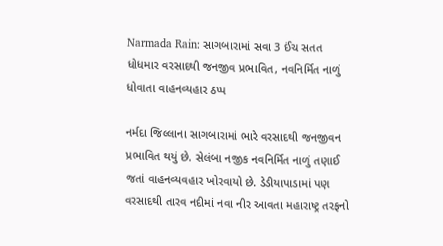Narmada Rain: સાગબારામાં સવા 3 ઈંચ સતત ધોધમાર વરસાદથી જનજીવ પ્રભાવિત, નવનિર્મિત નાળું ધોવાતા વાહનવ્યહાર ઠપ્પ

નર્મદા જિલ્લાના સાગબારામાં ભારે વરસાદથી જનજીવન પ્રભાવિત થયું છે. સેલંબા નજીક નવનિર્મિત નાળું તણાઈ જતાં વાહનવ્યવહાર ખોરવાયો છે. ડેડીયાપાડામાં પણ વરસાદથી તારવ નદીમાં નવા નીર આવતા મહારાષ્ટ્ર તરફનો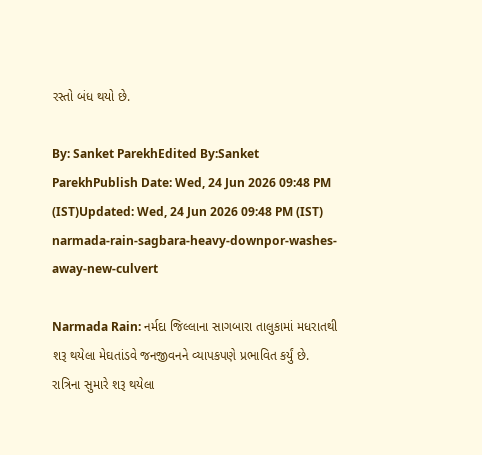રસ્તો બંધ થયો છે.

By: Sanket ParekhEdited By:Sanket ParekhPublish Date: Wed, 24 Jun 2026 09:48 PM (IST)Updated: Wed, 24 Jun 2026 09:48 PM (IST)
narmada-rain-sagbara-heavy-downpor-washes-away-new-culvert

Narmada Rain: નર્મદા જિલ્લાના સાગબારા તાલુકામાં મધરાતથી શરૂ થયેલા મેઘતાંડવે જનજીવનને વ્યાપકપણે પ્રભાવિત કર્યું છે. રાત્રિના સુમારે શરૂ થયેલા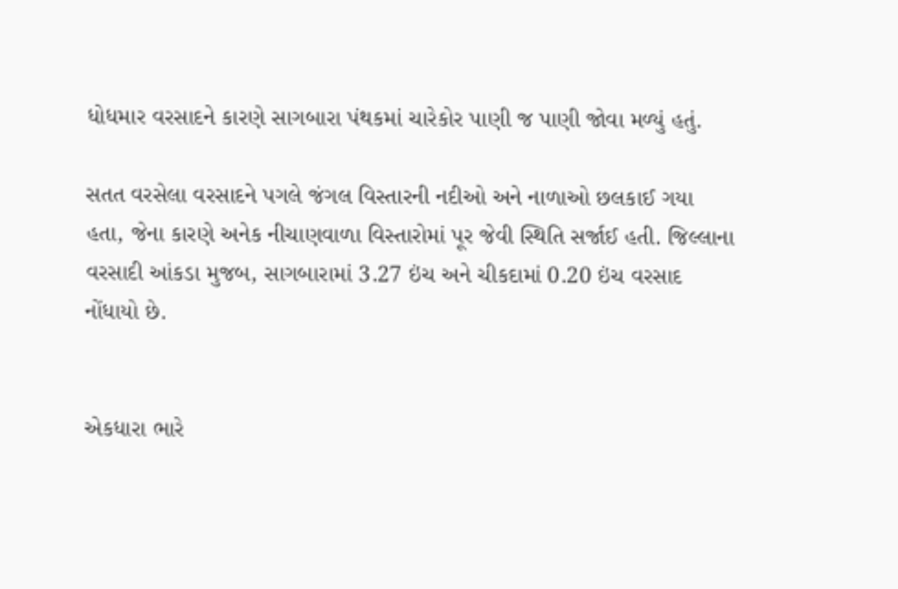ધોધમાર વરસાદને કારણે સાગબારા પંથકમાં ચારેકોર પાણી જ પાણી જોવા મળ્યું હતું.

સતત વરસેલા વરસાદને પગલે જંગલ વિસ્તારની નદીઓ અને નાળાઓ છલકાઈ ગયા હતા, જેના કારણે અનેક નીચાણવાળા વિસ્તારોમાં પૂર જેવી સ્થિતિ સર્જાઈ હતી. જિલ્લાના વરસાદી આંકડા મુજબ, સાગબારામાં 3.27 ઇંચ અને ચીકદામાં 0.20 ઇંચ વરસાદ નોંધાયો છે.


એકધારા ભારે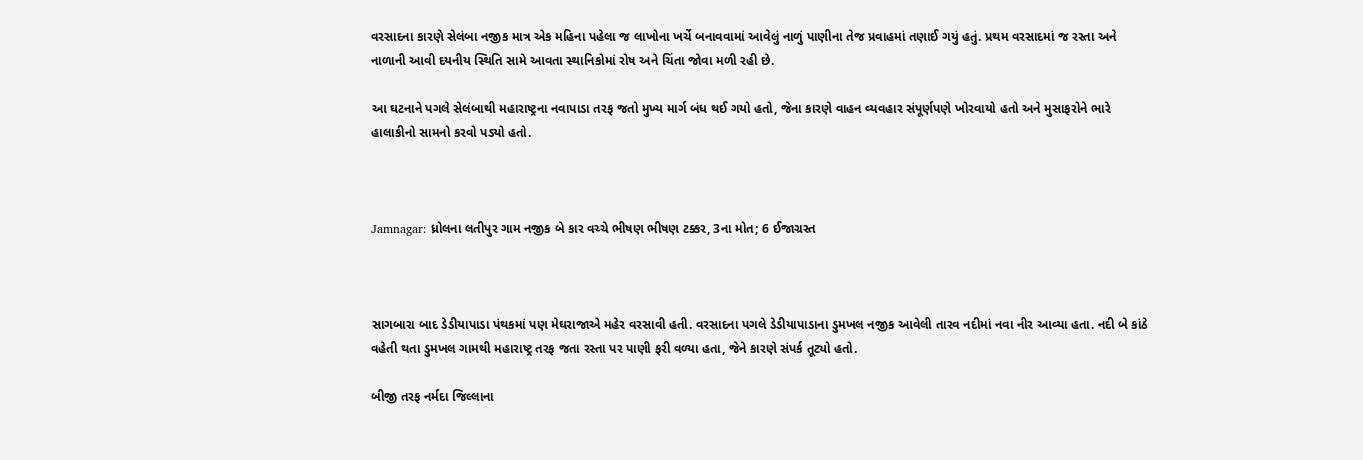વરસાદના કારણે સેલંબા નજીક માત્ર એક મહિના પહેલા જ લાખોના ખર્ચે બનાવવામાં આવેલું નાળું પાણીના તેજ પ્રવાહમાં તણાઈ ગયું હતું. પ્રથમ વરસાદમાં જ રસ્તા અને નાળાની આવી દયનીય સ્થિતિ સામે આવતા સ્થાનિકોમાં રોષ અને ચિંતા જોવા મળી રહી છે.

આ ઘટનાને પગલે સેલંબાથી મહારાષ્ટ્રના નવાપાડા તરફ જતો મુખ્ય માર્ગ બંધ થઈ ગયો હતો, જેના કારણે વાહન વ્યવહાર સંપૂર્ણપણે ખોરવાયો હતો અને મુસાફરોને ભારે હાલાકીનો સામનો કરવો પડ્યો હતો.



Jamnagar: ધ્રોલના લતીપુર ગામ નજીક બે કાર વચ્ચે ભીષણ ભીષણ ટક્કર, 3ના મોત; 6 ઈજાગ્રસ્ત



સાગબારા બાદ ડેડીયાપાડા પંથકમાં પણ મેઘરાજાએ મહેર વરસાવી હતી. વરસાદના પગલે ડેડીયાપાડાના ડુમખલ નજીક આવેલી તારવ નદીમાં નવા નીર આવ્યા હતા. નદી બે કાંઠે વહેતી થતા ડુમખલ ગામથી મહારાષ્ટ્ર તરફ જતા રસ્તા પર પાણી ફરી વળ્યા હતા, જેને કારણે સંપર્ક તૂટ્યો હતો.

બીજી તરફ નર્મદા જિલ્લાના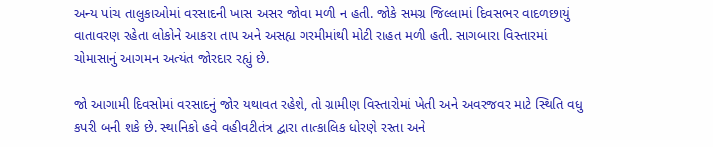અન્ય પાંચ તાલુકાઓમાં વરસાદની ખાસ અસર જોવા મળી ન હતી. જોકે સમગ્ર જિલ્લામાં દિવસભર વાદળછાયું વાતાવરણ રહેતા લોકોને આકરા તાપ અને અસહ્ય ગરમીમાંથી મોટી રાહત મળી હતી. સાગબારા વિસ્તારમાં ચોમાસાનું આગમન અત્યંત જોરદાર રહ્યું છે.

જો આગામી દિવસોમાં વરસાદનું જોર યથાવત રહેશે, તો ગ્રામીણ વિસ્તારોમાં ખેતી અને અવરજવર માટે સ્થિતિ વધુ કપરી બની શકે છે. સ્થાનિકો હવે વહીવટીતંત્ર દ્વારા તાત્કાલિક ધોરણે રસ્તા અને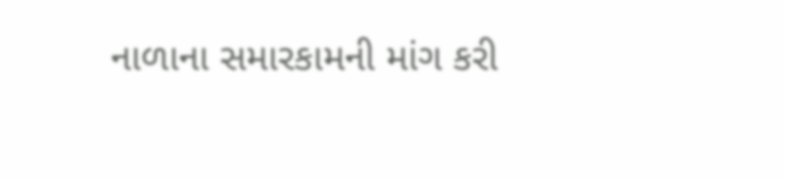નાળાના સમારકામની માંગ કરી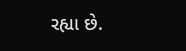રહ્યા છે.